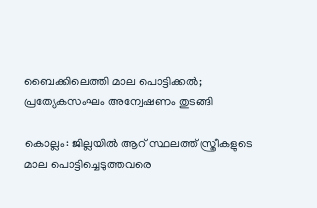ബൈക്കിലെത്തി മാല പൊട്ടിക്കൽ; പ്രത്യേകസംഘം അന്വേഷണം തുടങ്ങി

കൊല്ലം: ജില്ലയിൽ ആറ് സ്ഥലത്ത് സ്ത്രീകളുടെ മാല പൊട്ടിച്ചെടുത്തവരെ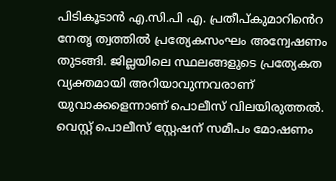പിടികൂടാൻ എ.സി.പി എ. പ്രതീപ്കുമാറിൻെറ നേതൃ ത്വത്തിൽ പ്രത്യേകസംഘം അന്വേഷണം തുടങ്ങി. ജില്ലയിലെ സ്ഥലങ്ങളുടെ പ്രത്യേകത വ്യക്തമായി അറിയാവുന്നവരാണ് യുവാക്കളെന്നാണ് പൊലീസ് വിലയിരുത്തൽ. വെസ്റ്റ് പൊലീസ് സ്റ്റേഷന് സമീപം മോഷണം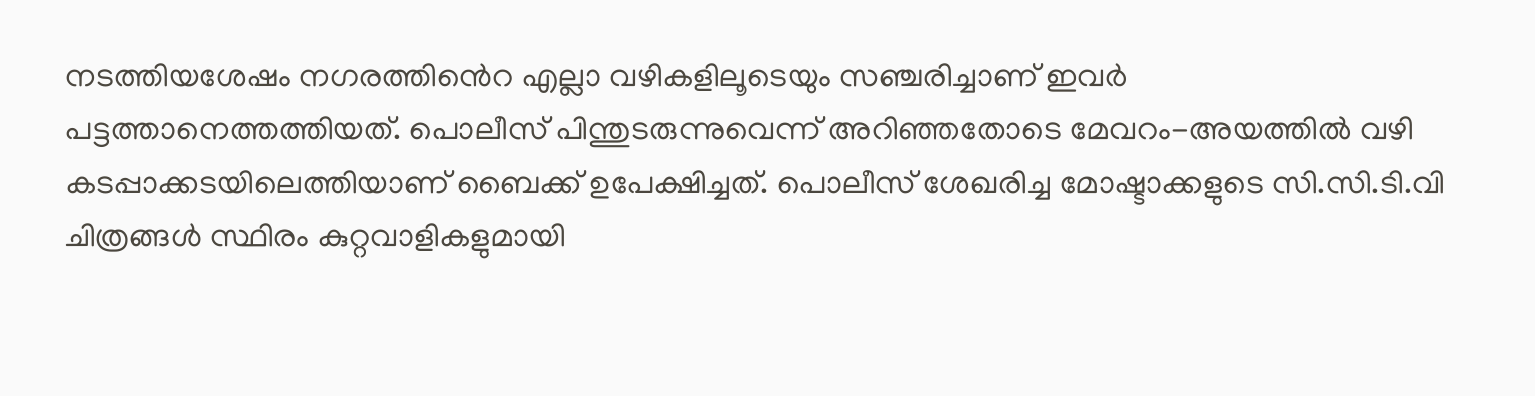നടത്തിയശേഷം നഗരത്തിൻെറ എല്ലാ വഴികളിലൂടെയും സഞ്ചരിച്ചാണ് ഇവർ പട്ടത്താനെത്തത്തിയത്. പൊലീസ് പിന്തുടരുന്നുവെന്ന് അറിഞ്ഞതോടെ മേവറം-അയത്തിൽ വഴി കടപ്പാക്കടയിലെത്തിയാണ് ബൈക്ക് ഉപേക്ഷിച്ചത്. പൊലീസ് ശേഖരിച്ച മോഷ്ടാക്കളുടെ സി.സി.ടി.വി ചിത്രങ്ങൾ സ്ഥിരം കുറ്റവാളികളുമായി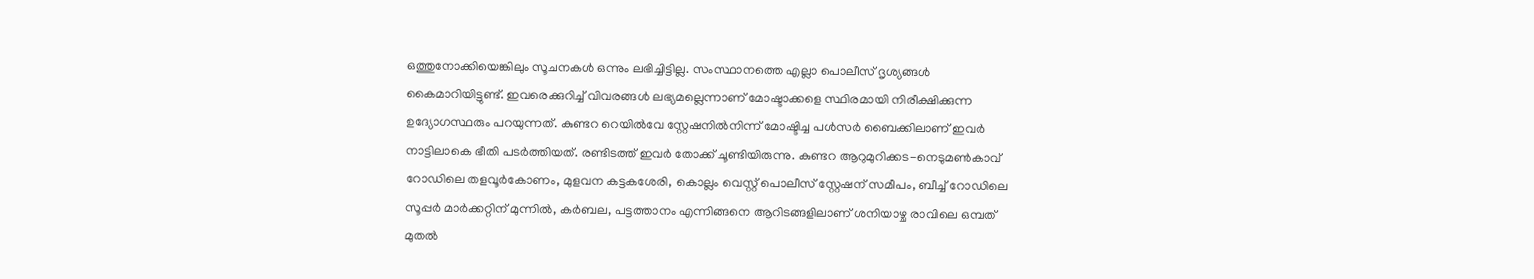ഒത്തുനോക്കിയെങ്കിലും സൂചനകൾ ഒന്നും ലഭിച്ചിട്ടില്ല. സംസ്ഥാനത്തെ എല്ലാ പൊലീസ് ദൃശ്യങ്ങൾ കൈമാറിയിട്ടുണ്ട്. ഇവരെക്കുറിച്ച് വിവരങ്ങൾ ലഭ്യമല്ലെന്നാണ് മോഷ്ടാക്കളെ സ്ഥിരമായി നിരീക്ഷിക്കുന്ന ഉദ്യോഗസ്ഥരും പറയുന്നത്. കുണ്ടറ റെയിൽവേ സ്റ്റേഷനിൽനിന്ന് മോഷ്ടിച്ച പൾസർ ബൈക്കിലാണ് ഇവർ നാട്ടിലാകെ ഭീതി പടർത്തിയത്. രണ്ടിടത്ത് ഇവർ തോക്ക് ചൂണ്ടിയിരുന്നു. കുണ്ടറ ആറുമുറിക്കട-നെടുമൺകാവ് റോഡിലെ തളവൂർകോണം, മുളവന കട്ടകശേരി, കൊല്ലം വെസ്റ്റ് പൊലീസ് സ്റ്റേഷന് സമീപം, ബീച്ച് റോഡിലെ സൂപ്പർ മാർക്കറ്റിന് മുന്നിൽ, കർബല, പട്ടത്താനം എന്നിങ്ങനെ ആറിടങ്ങളിലാണ് ശനിയാഴ്ച രാവിലെ ഒമ്പത് മുതൽ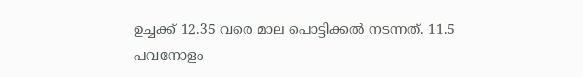ഉച്ചക്ക് 12.35 വരെ മാല പൊട്ടിക്കൽ നടന്നത്. 11.5 പവനോളം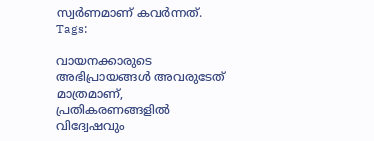സ്വർണമാണ് കവർന്നത്.
Tags:

വായനക്കാരുടെ അഭിപ്രായങ്ങള്‍ അവരുടേത് മാത്രമാണ്, പ്രതികരണങ്ങളിൽ വിദ്വേഷവും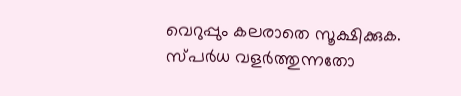വെറുപ്പും കലരാതെ സൂക്ഷിക്കുക. സ്പർധ വളർത്തുന്നതോ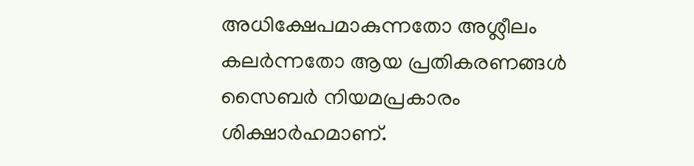അധിക്ഷേപമാകുന്നതോ അശ്ലീലം കലർന്നതോ ആയ പ്രതികരണങ്ങൾ സൈബർ നിയമപ്രകാരം ശിക്ഷാർഹമാണ്.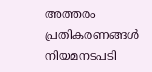അത്തരം പ്രതികരണങ്ങൾ നിയമനടപടി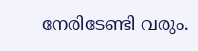നേരിടേണ്ടി വരും.